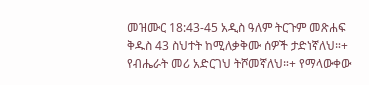መዝሙር 18:43-45 አዲስ ዓለም ትርጉም መጽሐፍ ቅዱስ 43 ስህተት ከሚለቃቅሙ ሰዎች ታድነኛለህ።+ የብሔራት መሪ አድርገህ ትሾመኛለህ።+ የማላውቀው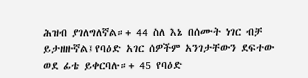ሕዝብ ያገለግለኛል።+ 44 ስለ እኔ በሰሙት ነገር ብቻ ይታዘዙኛል፤የባዕድ አገር ሰዎችም አንገታቸውን ደፍተው ወደ ፊቴ ይቀርባሉ።+ 45 የባዕድ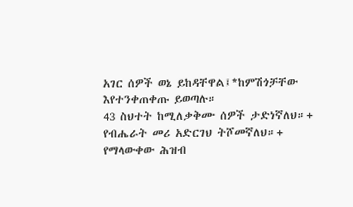አገር ሰዎች ወኔ ይከዳቸዋል፤*ከምሽጎቻቸው እየተንቀጠቀጡ ይወጣሉ።
43 ስህተት ከሚለቃቅሙ ሰዎች ታድነኛለህ።+ የብሔራት መሪ አድርገህ ትሾመኛለህ።+ የማላውቀው ሕዝብ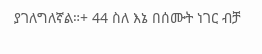ያገለግለኛል።+ 44 ስለ እኔ በሰሙት ነገር ብቻ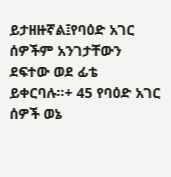ይታዘዙኛል፤የባዕድ አገር ሰዎችም አንገታቸውን ደፍተው ወደ ፊቴ ይቀርባሉ።+ 45 የባዕድ አገር ሰዎች ወኔ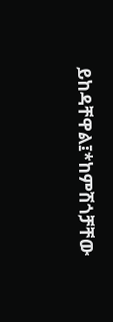ይከዳቸዋል፤*ከምሽጎቻቸው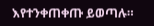እየተንቀጠቀጡ ይወጣሉ።